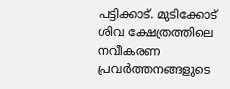പട്ടിക്കാട്. മുടിക്കോട് ശിവ ക്ഷേത്രത്തിലെ നവീകരണ പ്രവർത്തനങ്ങളുടെ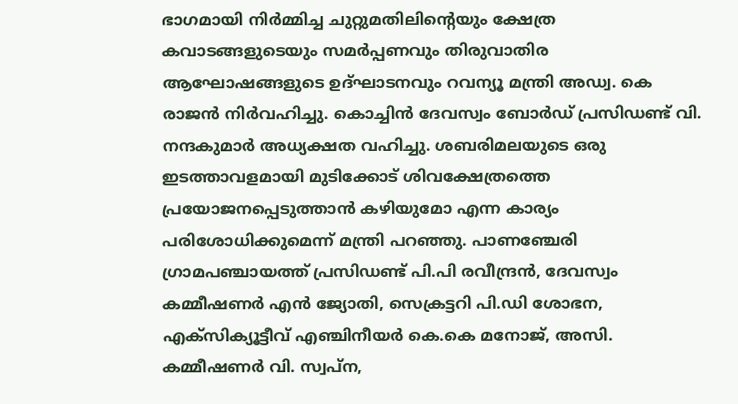ഭാഗമായി നിർമ്മിച്ച ചുറ്റുമതിലിന്റെയും ക്ഷേത്ര കവാടങ്ങളുടെയും സമർപ്പണവും തിരുവാതിര ആഘോഷങ്ങളുടെ ഉദ്ഘാടനവും റവന്യൂ മന്ത്രി അഡ്വ. കെ രാജൻ നിർവഹിച്ചു. കൊച്ചിൻ ദേവസ്വം ബോർഡ് പ്രസിഡണ്ട് വി. നന്ദകുമാർ അധ്യക്ഷത വഹിച്ചു. ശബരിമലയുടെ ഒരു ഇടത്താവളമായി മുടിക്കോട് ശിവക്ഷേത്രത്തെ പ്രയോജനപ്പെടുത്താൻ കഴിയുമോ എന്ന കാര്യം പരിശോധിക്കുമെന്ന് മന്ത്രി പറഞ്ഞു. പാണഞ്ചേരി ഗ്രാമപഞ്ചായത്ത് പ്രസിഡണ്ട് പി.പി രവീന്ദ്രൻ, ദേവസ്വം കമ്മീഷണർ എൻ ജ്യോതി, സെക്രട്ടറി പി.ഡി ശോഭന,
എക്സിക്യൂട്ടീവ് എഞ്ചിനീയർ കെ.കെ മനോജ്, അസി. കമ്മീഷണർ വി. സ്വപ്ന,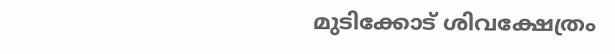മുടിക്കോട് ശിവക്ഷേത്രം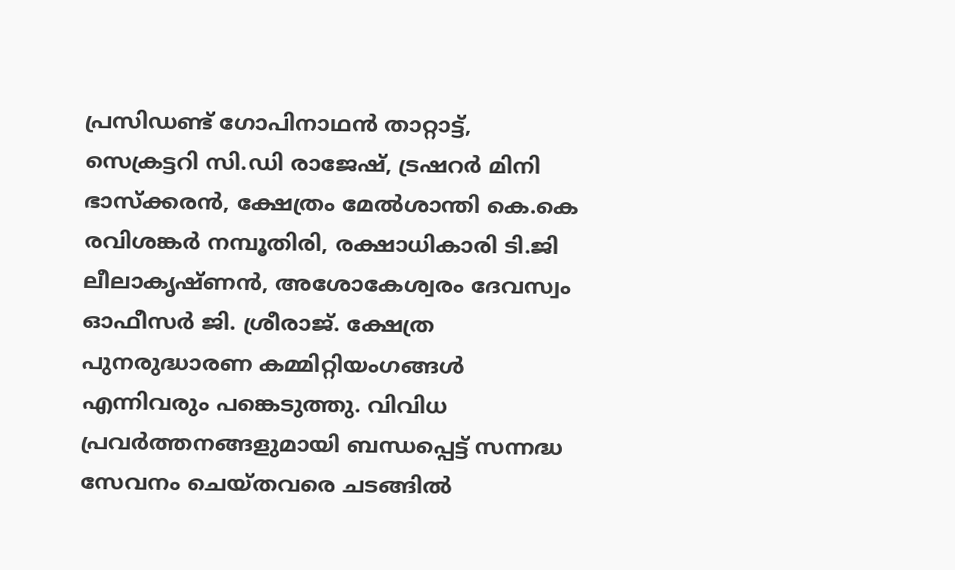പ്രസിഡണ്ട് ഗോപിനാഥൻ താറ്റാട്ട്, സെക്രട്ടറി സി.ഡി രാജേഷ്, ട്രഷറർ മിനി ഭാസ്ക്കരൻ, ക്ഷേത്രം മേൽശാന്തി കെ.കെ രവിശങ്കർ നമ്പൂതിരി, രക്ഷാധികാരി ടി.ജി ലീലാകൃഷ്ണൻ, അശോകേശ്വരം ദേവസ്വം ഓഫീസർ ജി. ശ്രീരാജ്. ക്ഷേത്ര പുനരുദ്ധാരണ കമ്മിറ്റിയംഗങ്ങൾ എന്നിവരും പങ്കെടുത്തു. വിവിധ പ്രവർത്തനങ്ങളുമായി ബന്ധപ്പെട്ട് സന്നദ്ധ സേവനം ചെയ്തവരെ ചടങ്ങിൽ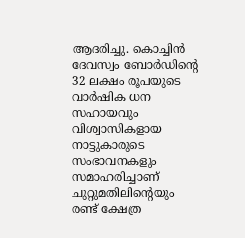ആദരിച്ചു. കൊച്ചിൻ ദേവസ്വം ബോർഡിന്റെ 32 ലക്ഷം രൂപയുടെ വാർഷിക ധന സഹായവും വിശ്വാസികളായ നാട്ടുകാരുടെ സംഭാവനകളും സമാഹരിച്ചാണ് ചുറ്റുമതിലിന്റെയും രണ്ട് ക്ഷേത്ര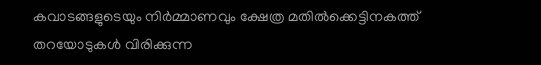കവാടങ്ങളുടെയും നിർമ്മാണവും ക്ഷേത്ര മതിൽക്കെട്ടിനകത്ത് തറയോടുകൾ വിരിക്കുന്ന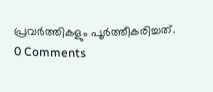പ്രവർത്തികളും പൂർത്തീകരിച്ചത്.
0 Comments